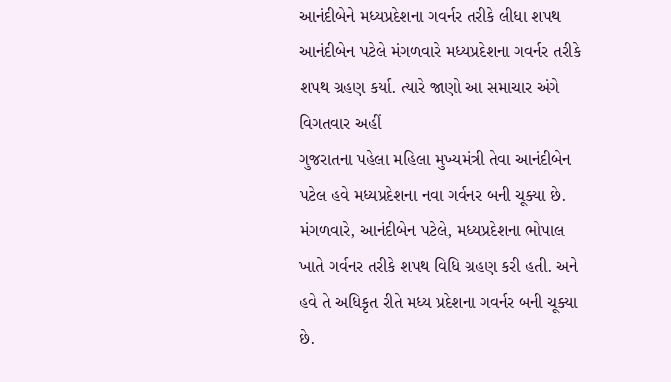આનંદીબેને મધ્યપ્રદેશના ગવર્નર તરીકે લીધા શપથ
આનંદીબેન પટેલે મંગળવારે મધ્યપ્રદેશના ગવર્નર તરીકે શપથ ગ્રહણ કર્યા. ત્યારે જાણો આ સમાચાર અંગે વિગતવાર અહીં
ગુજરાતના પહેલા મહિલા મુખ્યમંત્રી તેવા આનંદીબેન પટેલ હવે મધ્યપ્રદેશના નવા ગર્વનર બની ચૂક્યા છે. મંગળવારે, આનંદીબેન પટેલે, મધ્યપ્રદેશના ભોપાલ ખાતે ગર્વનર તરીકે શપથ વિધિ ગ્રહણ કરી હતી. અને હવે તે અધિકૃત રીતે મધ્ય પ્રદેશના ગવર્નર બની ચૂક્યા છે.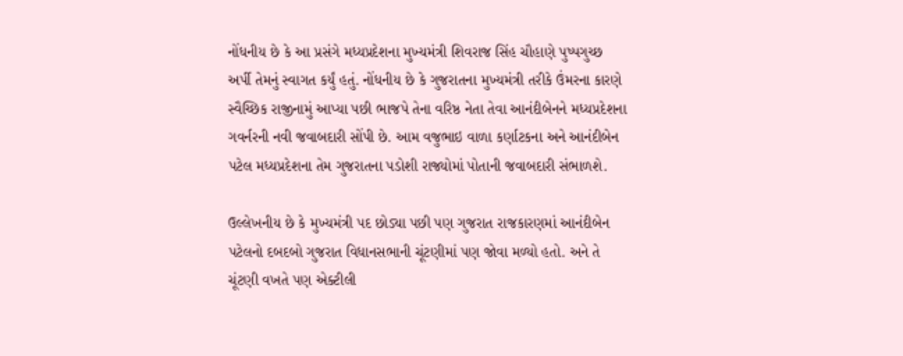નોંધનીય છે કે આ પ્રસંગે મધ્યપ્રદેશના મુખ્યમંત્રી શિવરાજ સિંહ ચૌહાણે પુષ્પગુચ્છ અર્પી તેમનું સ્વાગત કર્યું હતું. નોંધનીય છે કે ગુજરાતના મુખ્યમંત્રી તરીકે ઉંમરના કારણે સ્વૈચ્છિક રાજીનામું આપ્યા પછી ભાજપે તેના વરિષ્ઠ નેતા તેવા આનંદીબેનને મધ્યપ્રદેશના ગવર્નરની નવી જવાબદારી સોંપી છે. આમ વજુભાઇ વાળા કર્ણાટકના અને આનંદીબેન પટેલ મધ્યપ્રદેશના તેમ ગુજરાતના પડોશી રાજ્યોમાં પોતાની જવાબદારી સંભાળશે.

ઉલ્લેખનીય છે કે મુખ્યમંત્રી પદ છોડ્યા પછી પણ ગુજરાત રાજકારણમાં આનંદીબેન પટેલનો દબદબો ગુજરાત વિધાનસભાની ચૂંટણીમાં પણ જોવા મળ્યો હતો. અને તે ચૂંટણી વખતે પણ એક્ટીલી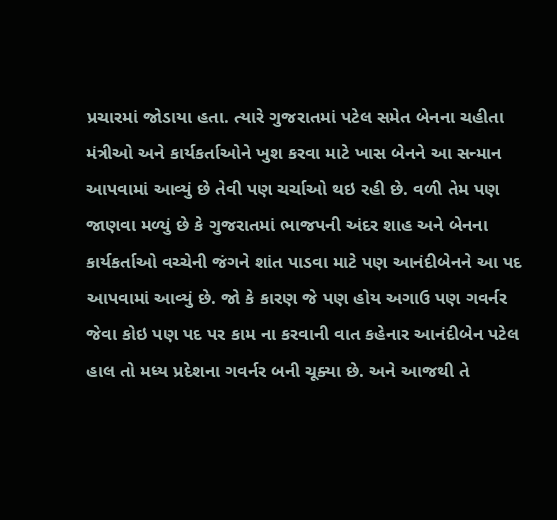પ્રચારમાં જોડાયા હતા. ત્યારે ગુજરાતમાં પટેલ સમેત બેનના ચહીતા મંત્રીઓ અને કાર્યકર્તાઓને ખુશ કરવા માટે ખાસ બેનને આ સન્માન આપવામાં આવ્યું છે તેવી પણ ચર્ચાઓ થઇ રહી છે. વળી તેમ પણ જાણવા મળ્યું છે કે ગુજરાતમાં ભાજપની અંદર શાહ અને બેનના કાર્યકર્તાઓ વચ્ચેની જંગને શાંત પાડવા માટે પણ આનંદીબેનને આ પદ આપવામાં આવ્યું છે. જો કે કારણ જે પણ હોય અગાઉ પણ ગવર્નર જેવા કોઇ પણ પદ પર કામ ના કરવાની વાત કહેનાર આનંદીબેન પટેલ હાલ તો મધ્ય પ્રદેશના ગવર્નર બની ચૂક્યા છે. અને આજથી તે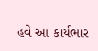હવે આ કાર્યભાર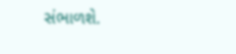સંભાળશે.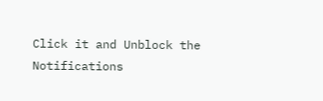Click it and Unblock the Notifications